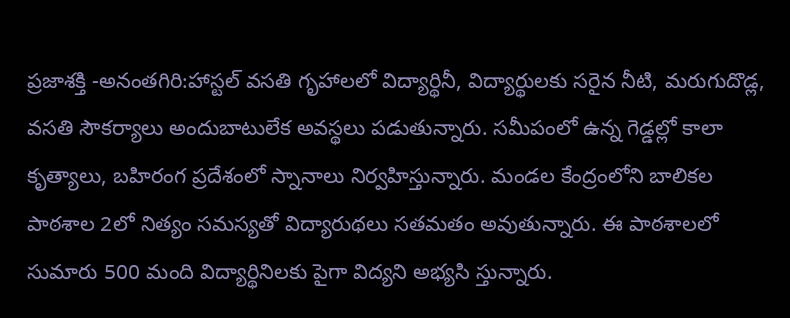ప్రజాశక్తి -అనంతగిరి:హాస్టల్ వసతి గృహాలలో విద్యార్థినీ, విద్యార్థులకు సరైన నీటి, మరుగుదొడ్ల, వసతి సౌకర్యాలు అందుబాటులేక అవస్థలు పడుతున్నారు. సమీపంలో ఉన్న గెడ్డల్లో కాలా కృత్యాలు, బహిరంగ ప్రదేశంలో స్నానాలు నిర్వహిస్తున్నారు. మండల కేంద్రంలోని బాలికల పాఠశాల 2లో నిత్యం సమస్యతో విద్యారుథలు సతమతం అవుతున్నారు. ఈ పాఠశాలలో సుమారు 500 మంది విద్యార్థినిలకు పైగా విద్యని అభ్యసి స్తున్నారు.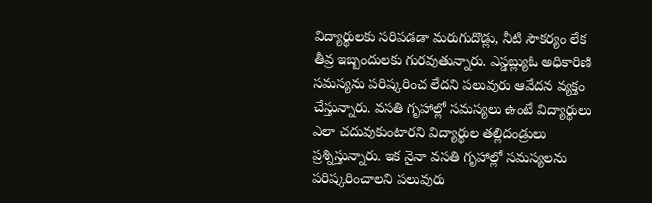విద్యార్థులకు సరిపడడా మరుగుదొడ్లు, నీటి సౌకర్యం లేక తీవ్ర ఇబ్బందులకు గురవుతున్నారు. ఎస్డబ్ల్యుఓ అధికారిణి సమస్యను పరిష్కరించ లేదని పలువురు ఆవేదన వ్యక్తం చేస్తున్నారు. వసతి గృహాల్లో సమస్యలు ఉంటే విద్యార్థులు ఎలా చదువుకుంటారని విద్యార్థుల తల్లిదండ్రులు ప్రశ్నిస్తున్నారు. ఇక నైనా వసతి గృహాల్లో సమస్యలను పరిష్కరించాలని పలువురు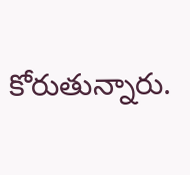కోరుతున్నారు.